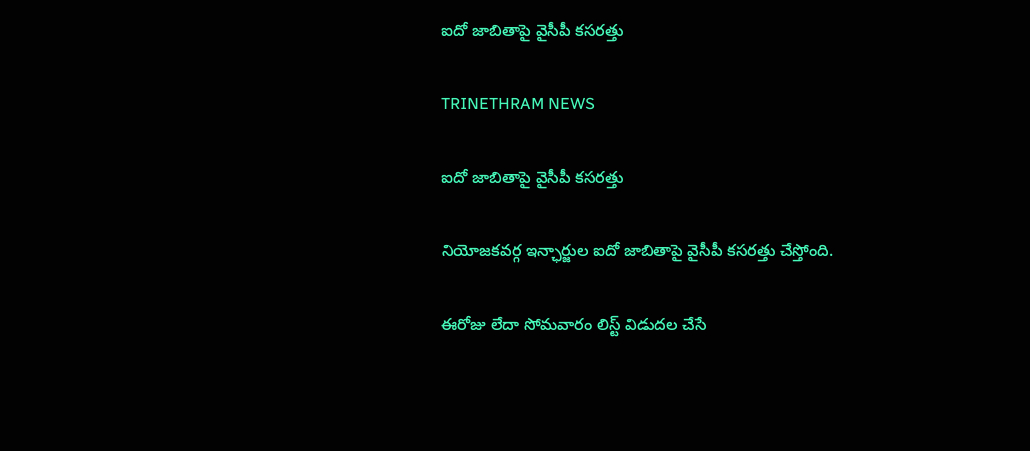ఐదో జాబితాపై వైసీపీ కసరత్తు

TRINETHRAM NEWS

ఐదో జాబితాపై వైసీపీ కసరత్తు

నియోజకవర్గ ఇన్ఛార్జుల ఐదో జాబితాపై వైసీపీ కసరత్తు చేస్తోంది.

ఈరోజు లేదా సోమవారం లిస్ట్ విడుదల చేసే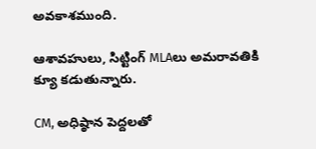అవకాశముంది.

ఆశావహులు, సిట్టింగ్ MLAలు అమరావతికి క్యూ కడుతున్నారు.

CM, అధిష్ఠాన పెద్దలతో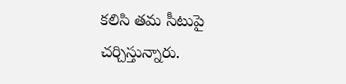కలిసి తమ సీటుపై చర్చిస్తున్నారు.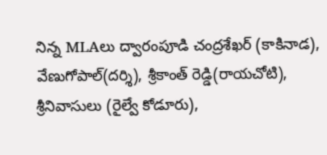నిన్న MLAలు ద్వారంపూడి చంద్రశేఖర్ (కాకినాడ), వేణుగోపాల్(దర్శి), శ్రీకాంత్ రెడ్డి(రాయచోటి), శ్రీనివాసులు (రైల్వే కోడూరు),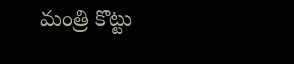మంత్రి కొట్టు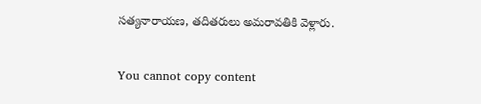సత్యనారాయణ, తదితరులు అమరావతికి వెళ్లారు.

You cannot copy content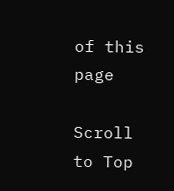of this page

Scroll to Top